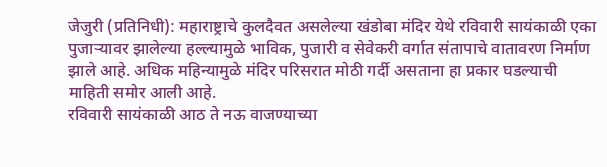जेजुरी (प्रतिनिधी): महाराष्ट्राचे कुलदैवत असलेल्या खंडोबा मंदिर येथे रविवारी सायंकाळी एका पुजाऱ्यावर झालेल्या हल्ल्यामुळे भाविक, पुजारी व सेवेकरी वर्गात संतापाचे वातावरण निर्माण झाले आहे. अधिक महिन्यामुळे मंदिर परिसरात मोठी गर्दी असताना हा प्रकार घडल्याची माहिती समोर आली आहे.
रविवारी सायंकाळी आठ ते नऊ वाजण्याच्या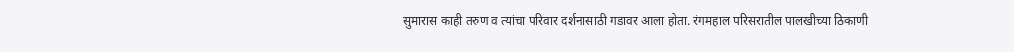सुमारास काही तरुण व त्यांचा परिवार दर्शनासाठी गडावर आला होता. रंगमहाल परिसरातील पालखीच्या ठिकाणी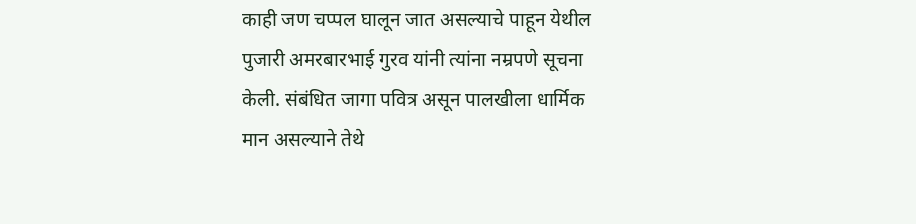काही जण चप्पल घालून जात असल्याचे पाहून येथील पुजारी अमरबारभाई गुरव यांनी त्यांना नम्रपणे सूचना केली. संबंधित जागा पवित्र असून पालखीला धार्मिक मान असल्याने तेथे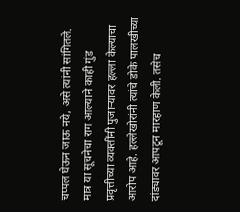चप्पल घेऊन जाऊ नये, असे त्यांनी सांगितले.
मात्र या सूचनेचा राग आल्याने काही गुंड प्रवृत्तीच्या व्यक्तींनी पुजाऱ्यावर हल्ला केल्याचा आरोप आहे. हल्लेखोरांनी त्यांचे डोके पालखीच्या दांड्यावर आपटून मारहाण केली. तसेच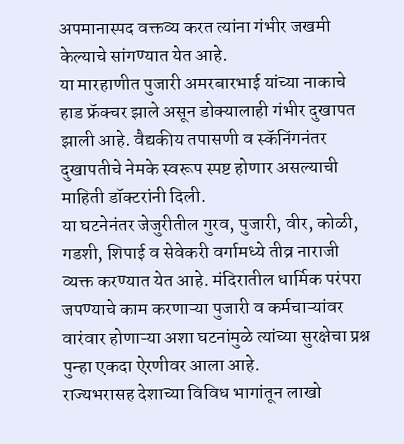अपमानास्पद वक्तव्य करत त्यांना गंभीर जखमी केल्याचे सांगण्यात येत आहे.
या मारहाणीत पुजारी अमरबारभाई यांच्या नाकाचे हाड फ्रॅक्चर झाले असून डोक्यालाही गंभीर दुखापत झाली आहे. वैद्यकीय तपासणी व स्कॅनिंगनंतर दुखापतीचे नेमके स्वरूप स्पष्ट होणार असल्याची माहिती डॉक्टरांनी दिली.
या घटनेनंतर जेजुरीतील गुरव, पुजारी, वीर, कोळी, गडशी, शिपाई व सेवेकरी वर्गामध्ये तीव्र नाराजी व्यक्त करण्यात येत आहे. मंदिरातील धार्मिक परंपरा जपण्याचे काम करणाऱ्या पुजारी व कर्मचाऱ्यांवर वारंवार होणाऱ्या अशा घटनांमुळे त्यांच्या सुरक्षेचा प्रश्न पुन्हा एकदा ऐरणीवर आला आहे.
राज्यभरासह देशाच्या विविध भागांतून लाखो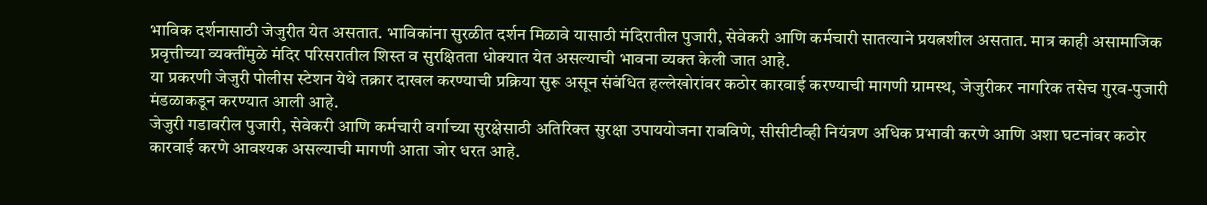भाविक दर्शनासाठी जेजुरीत येत असतात. भाविकांना सुरळीत दर्शन मिळावे यासाठी मंदिरातील पुजारी, सेवेकरी आणि कर्मचारी सातत्याने प्रयत्नशील असतात. मात्र काही असामाजिक प्रवृत्तीच्या व्यक्तींमुळे मंदिर परिसरातील शिस्त व सुरक्षितता धोक्यात येत असल्याची भावना व्यक्त केली जात आहे.
या प्रकरणी जेजुरी पोलीस स्टेशन येथे तक्रार दाखल करण्याची प्रक्रिया सुरू असून संबंधित हल्लेखोरांवर कठोर कारवाई करण्याची मागणी ग्रामस्थ, जेजुरीकर नागरिक तसेच गुरव-पुजारी मंडळाकडून करण्यात आली आहे.
जेजुरी गडावरील पुजारी, सेवेकरी आणि कर्मचारी वर्गाच्या सुरक्षेसाठी अतिरिक्त सुरक्षा उपाययोजना राबविणे, सीसीटीव्ही नियंत्रण अधिक प्रभावी करणे आणि अशा घटनांवर कठोर कारवाई करणे आवश्यक असल्याची मागणी आता जोर धरत आहे.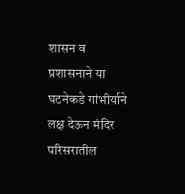शासन व प्रशासनाने या घटनेकडे गांभीर्याने लक्ष देऊन मंदिर परिसरातील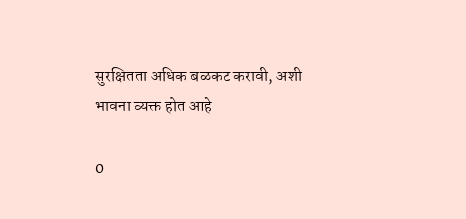सुरक्षितता अधिक बळकट करावी, अशी भावना व्यक्त होत आहे

0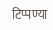टिप्पण्या